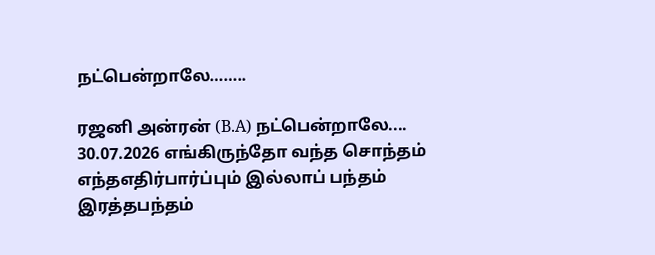நட்பென்றாலே……..

ரஜனி அன்ரன் (B.A) நட்பென்றாலே.... 30.07.2026 எங்கிருந்தோ வந்த சொந்தம் எந்தஎதிர்பார்ப்பும் இல்லாப் பந்தம் இரத்தபந்தம்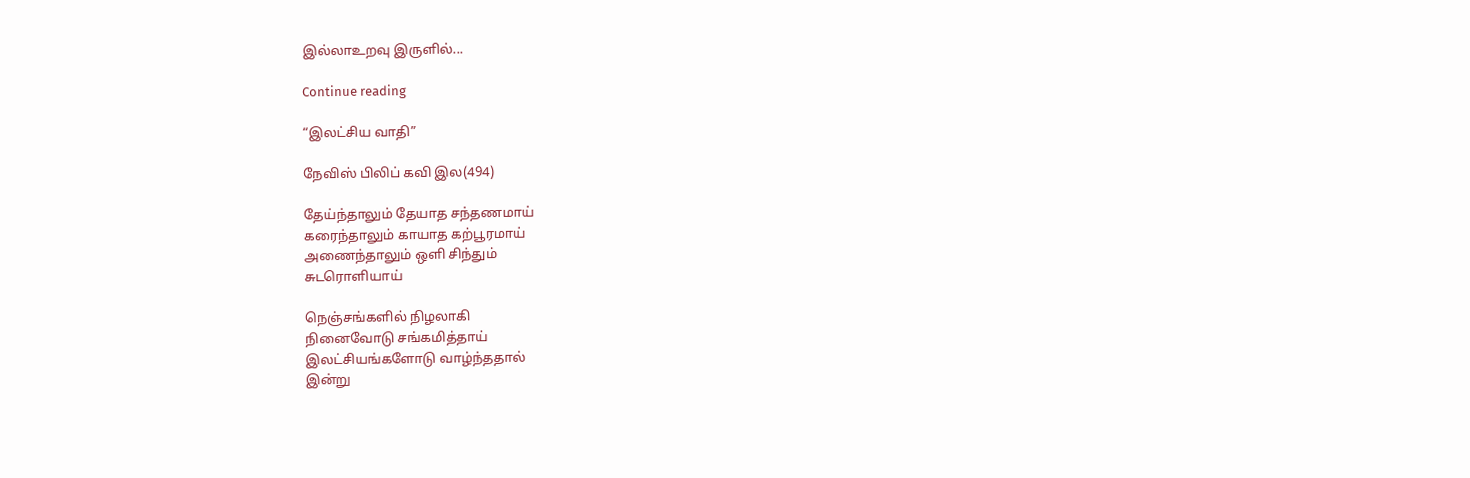இல்லாஉறவு இருளில்...

Continue reading

“இலட்சிய வாதி”

நேவிஸ் பிலிப் கவி இல(494)

தேய்ந்தாலும் தேயாத சந்தணமாய்
கரைந்தாலும் காயாத கற்பூரமாய்
அணைந்தாலும் ஒளி சிந்தும்
சுடரொளியாய்

நெஞ்சங்களில் நிழலாகி
நினைவோடு சங்கமித்தாய்
இலட்சியங்களோடு வாழ்ந்ததால்
இன்று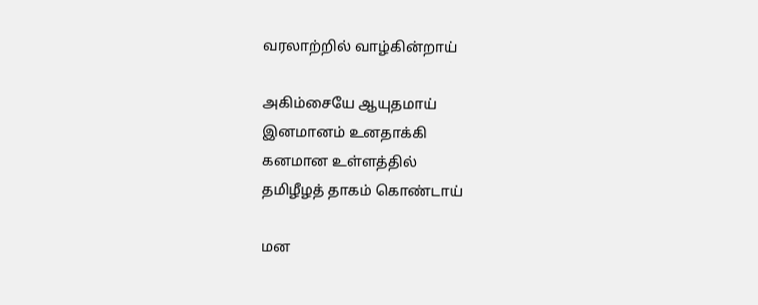வரலாற்றில் வாழ்கின்றாய்

அகிம்சையே ஆயுதமாய்
இனமானம் உனதாக்கி
கனமான உள்ளத்தில்
தமிழீழத் தாகம் கொண்டாய்

மன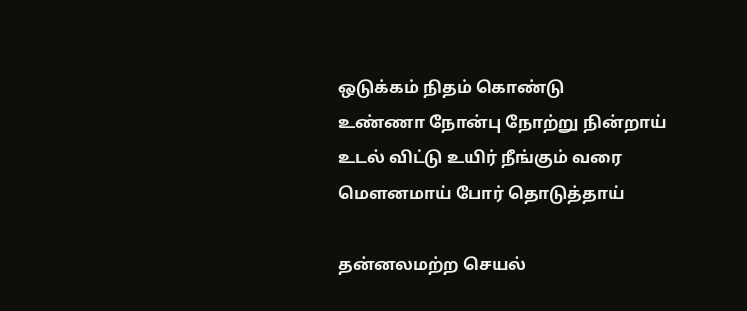ஒடுக்கம் நிதம் கொண்டு
உண்ணா நோன்பு நோற்று நின்றாய்
உடல் விட்டு உயிர் நீங்கும் வரை
மௌனமாய் போர் தொடுத்தாய்

தன்னலமற்ற செயல்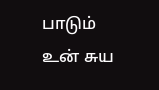பாடும்
உன் சுய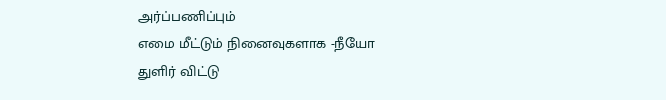அர்ப்பணிப்பும்
எமை மீட்டும் நினைவுகளாக -நீயோ
துளிர் விட்டு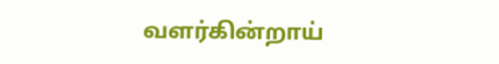வளர்கின்றாய்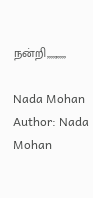நன்றி,,,,,,,,,,

Nada Mohan
Author: Nada Mohan